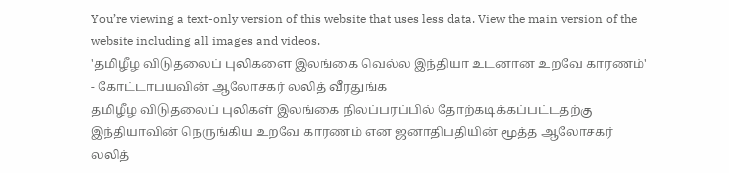You’re viewing a text-only version of this website that uses less data. View the main version of the website including all images and videos.
'தமிழீழ விடுதலைப் புலிகளை இலங்கை வெல்ல இந்தியா உடனான உறவே காரணம்' - கோட்டாபயவின் ஆலோசகர் லலித் வீரதுங்க
தமிழீழ விடுதலைப் புலிகள் இலங்கை நிலப்பரப்பில் தோற்கடிக்கப்பட்டதற்கு இந்தியாவின் நெருங்கிய உறவே காரணம் என ஜனாதிபதியின் மூத்த ஆலோசகர் லலித்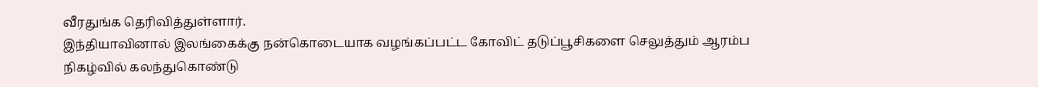வீரதுங்க தெரிவித்துள்ளார்.
இந்தியாவினால் இலங்கைக்கு நன்கொடையாக வழங்கப்பட்ட கோவிட் தடுப்பூசிகளை செலுத்தும் ஆரம்ப நிகழ்வில் கலந்துகொண்டு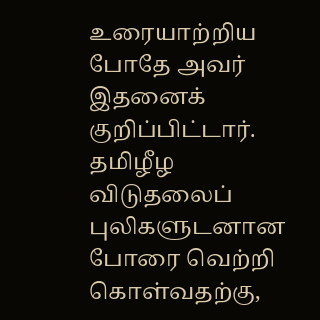உரையாற்றிய போதே அவர் இதனைக் குறிப்பிட்டார்.
தமிழீழ விடுதலைப் புலிகளுடனான போரை வெற்றி கொள்வதற்கு,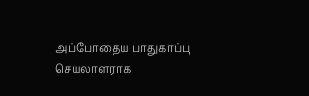அப்போதைய பாதுகாப்பு செயலாளராக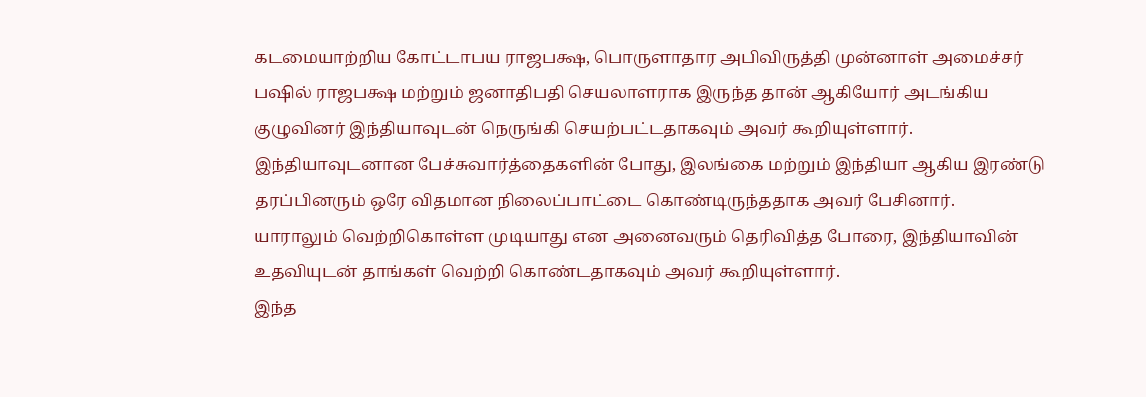கடமையாற்றிய கோட்டாபய ராஜபக்ஷ, பொருளாதார அபிவிருத்தி முன்னாள் அமைச்சர் பஷில் ராஜபக்ஷ மற்றும் ஜனாதிபதி செயலாளராக இருந்த தான் ஆகியோர் அடங்கிய குழுவினர் இந்தியாவுடன் நெருங்கி செயற்பட்டதாகவும் அவர் கூறியுள்ளார்.
இந்தியாவுடனான பேச்சுவார்த்தைகளின் போது, இலங்கை மற்றும் இந்தியா ஆகிய இரண்டு தரப்பினரும் ஒரே விதமான நிலைப்பாட்டை கொண்டிருந்ததாக அவர் பேசினார்.
யாராலும் வெற்றிகொள்ள முடியாது என அனைவரும் தெரிவித்த போரை, இந்தியாவின் உதவியுடன் தாங்கள் வெற்றி கொண்டதாகவும் அவர் கூறியுள்ளார்.
இந்த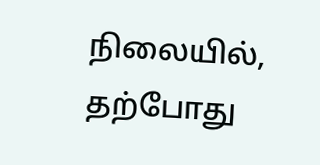நிலையில், தற்போது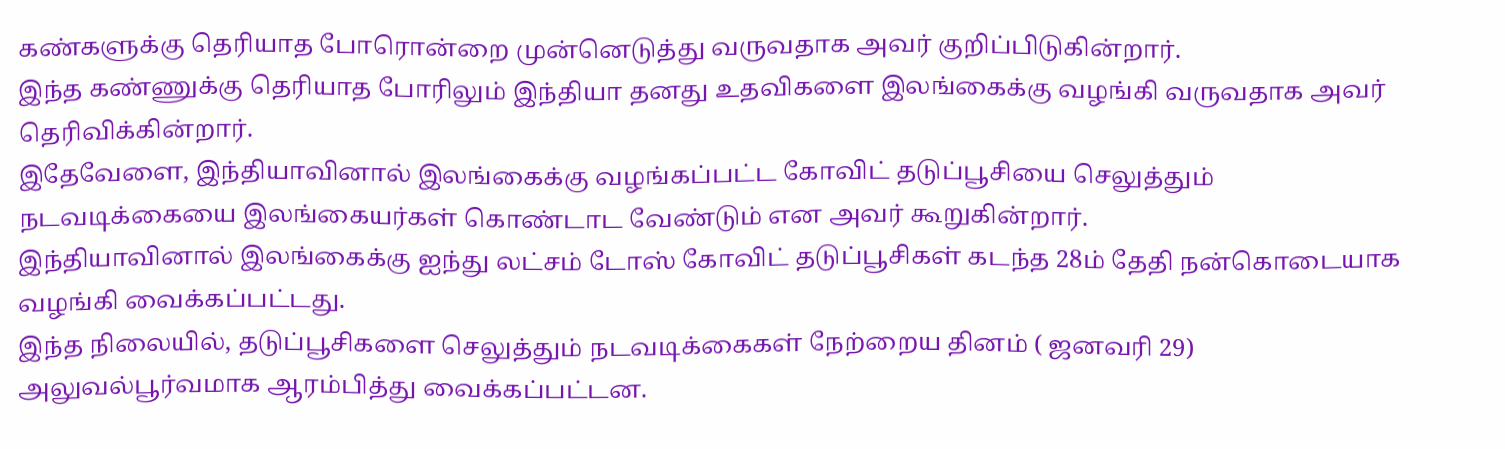கண்களுக்கு தெரியாத போரொன்றை முன்னெடுத்து வருவதாக அவர் குறிப்பிடுகின்றார்.
இந்த கண்ணுக்கு தெரியாத போரிலும் இந்தியா தனது உதவிகளை இலங்கைக்கு வழங்கி வருவதாக அவர் தெரிவிக்கின்றார்.
இதேவேளை, இந்தியாவினால் இலங்கைக்கு வழங்கப்பட்ட கோவிட் தடுப்பூசியை செலுத்தும் நடவடிக்கையை இலங்கையர்கள் கொண்டாட வேண்டும் என அவர் கூறுகின்றார்.
இந்தியாவினால் இலங்கைக்கு ஐந்து லட்சம் டோஸ் கோவிட் தடுப்பூசிகள் கடந்த 28ம் தேதி நன்கொடையாக வழங்கி வைக்கப்பட்டது.
இந்த நிலையில், தடுப்பூசிகளை செலுத்தும் நடவடிக்கைகள் நேற்றைய தினம் ( ஜனவரி 29) அலுவல்பூர்வமாக ஆரம்பித்து வைக்கப்பட்டன.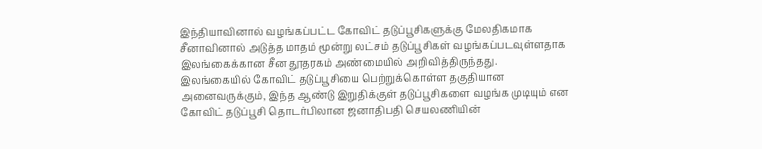இந்தியாவினால் வழங்கப்பட்ட கோவிட் தடுப்பூசிகளுக்கு மேலதிகமாக சீனாவினால் அடுத்த மாதம் மூன்று லட்சம் தடுப்பூசிகள் வழங்கப்படவுள்ளதாக இலங்கைக்கான சீன தூதரகம் அண்மையில் அறிவித்திருந்தது.
இலங்கையில் கோவிட் தடுப்பூசியை பெற்றுக்கொள்ள தகுதியான அனைவருக்கும், இந்த ஆண்டு இறுதிக்குள் தடுப்பூசிகளை வழங்க முடியும் என கோவிட் தடுப்பூசி தொடர்பிலான ஜனாதிபதி செயலணியின்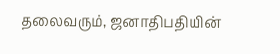தலைவரும், ஜனாதிபதியின்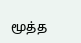மூத்த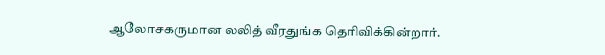ஆலோசகருமான லலித் வீரதுங்க தெரிவிக்கின்றார்.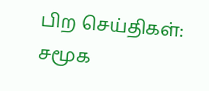பிற செய்திகள்:
சமூக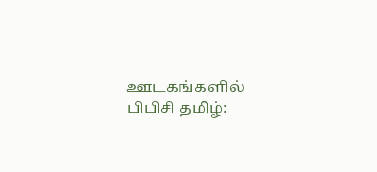ஊடகங்களில் பிபிசி தமிழ்: